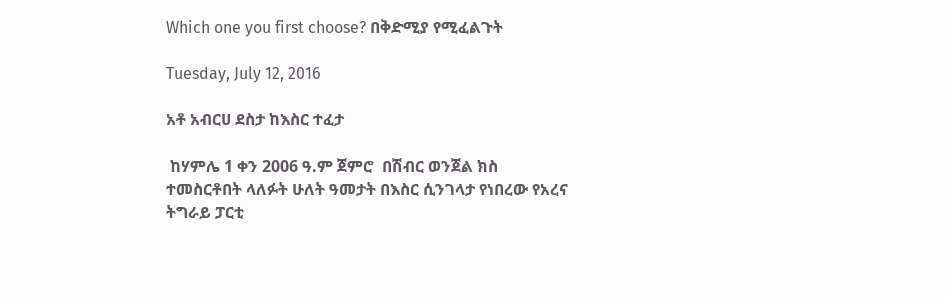Which one you first choose? በቅድሚያ የሚፈልጉት

Tuesday, July 12, 2016

አቶ አብርሀ ደስታ ከእስር ተፈታ

 ከሃምሌ 1 ቀን 2006 ዓ.ም ጀምሮ  በሽብር ወንጀል ክስ ተመስርቶበት ላለፉት ሁለት ዓመታት በእስር ሲንገላታ የነበረው የአረና ትግራይ ፓርቲ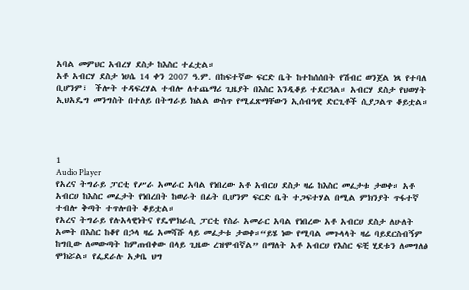አባል መምህር አብረሃ ደስታ ከእስር ተፈቷል።
አቶ አብርሃ ደስታ ነሀሴ 14 ቀን 2007 ዓ.ም. በከፍተኛው ፍርድ ቤት ከተከሰሰበት የሽብር ወንጀል ነጻ የተባለ ቢሆንም፣  ችሎት ተዳፍረሃል ተብሎ ለተጨማሪ ጊዜያት በእስር እንዲቆይ ተደርጓል። አብርሃ ደስታ የህወሃት ኢህአዴግ መንግስት በተለይ በትግራይ ክልል ውስጥ የሚፈጽማቸውን ኢሰብዓዊ ድርጊቶች ሲያጋልጥ ቆይቷል።




1
Audio Player
የአረና ትግራይ ፓርቲ የሥራ አመራር አባል የነበረው አቶ አብርሀ ደስታ ዛሬ ከእስር መፈታቱ ታወቀ። አቶ አብርሀ ከእስር መፈታት የነበረበት ከወራት በፊት ቢሆንም ፍርድ ቤት ተጋፍተሃል በሚል ምክንያት ጥፋተኛ ተብሎ ቅጣት ተጥሎበት ቆይቷል።
የአረና ትግራይ የሉአላዊነትና የዴሞክራሲ ፓርቲ የስራ አመራር አባል የነበረው አቶ አብርሀ ደስታ ለሁለት አመት በእስር ከቆየ በኃላ ዛሬ አመሻሹ ላይ መፈታቱ ታወቀ።“ይሄ ነው የሚባል መጉላላት ዛሬ ባይደርስብኝም ከግቢው ለመውጣት ከምጠብቀው በላይ ጊዜው ረዝሞብኛል” በማለት አቶ አብርሀ የእስር ፍቺ ሂደቱን ለመግለፅ ሞክሯል። የፌደራሉ አቃቤ ህግ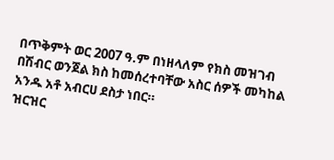በጥቅምት ወር 2007 ዓ.ም በነዘላለም የክስ መዝገብ በሽብር ወንጀል ክስ ከመሰረተባቸው አስር ሰዎች መካከል አንዱ አቶ አብርሀ ደስታ ነበር።
ዝርዝር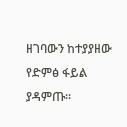ዘገባውን ከተያያዘው የድምፅ ፋይል ያዳምጡ።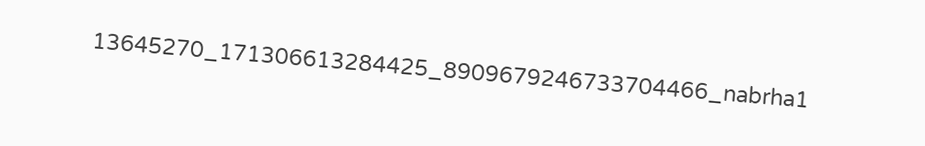13645270_171306613284425_8909679246733704466_nabrha1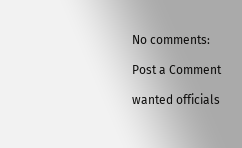No comments:

Post a Comment

wanted officials